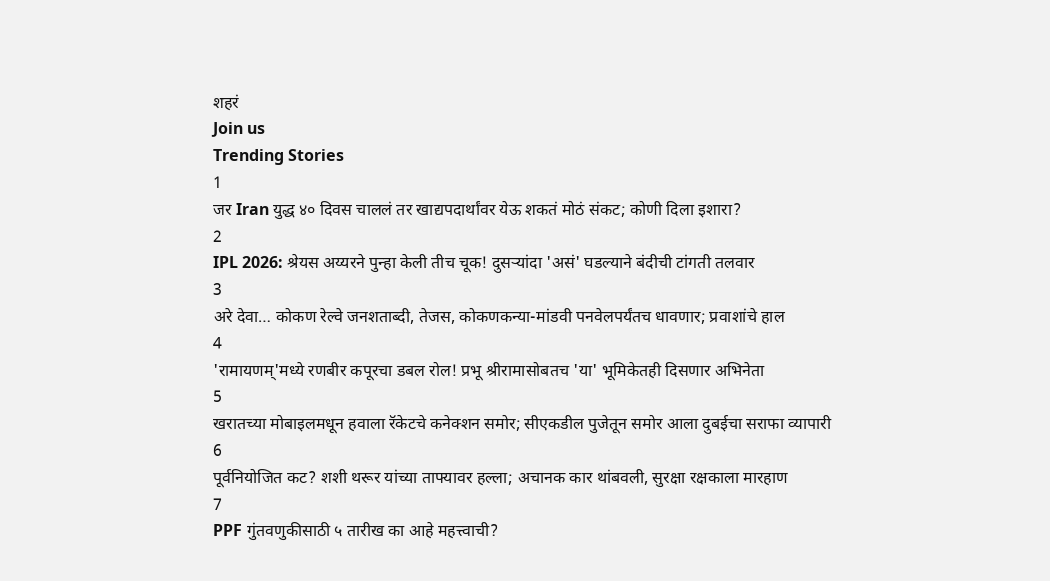शहरं
Join us
Trending Stories
1
जर Iran युद्ध ४० दिवस चाललं तर खाद्यपदार्थांवर येऊ शकतं मोठं संकट; कोणी दिला इशारा?
2
IPL 2026: श्रेयस अय्यरने पुन्हा केली तीच चूक! दुसऱ्यांदा 'असं' घडल्याने बंदीची टांगती तलवार
3
अरे देवा… कोकण रेल्वे जनशताब्दी, तेजस, कोकणकन्या-मांडवी पनवेलपर्यंतच धावणार; प्रवाशांचे हाल
4
'रामायणम्'मध्ये रणबीर कपूरचा डबल रोल! प्रभू श्रीरामासोबतच 'या' भूमिकेतही दिसणार अभिनेता
5
खरातच्या मोबाइलमधून हवाला रॅकेटचे कनेक्शन समोर; सीएकडील पुजेतून समोर आला दुबईचा सराफा व्यापारी
6
पूर्वनियोजित कट? शशी थरूर यांच्या ताफ्यावर हल्ला; अचानक कार थांबवली, सुरक्षा रक्षकाला मारहाण
7
PPF गुंतवणुकीसाठी ५ तारीख का आहे महत्त्वाची?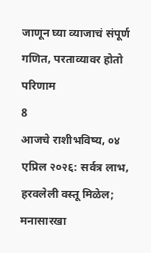जाणून घ्या व्याजाचं संपूर्ण गणित, परताव्यावर होतो परिणाम
8
आजचे राशीभविष्य, ०४ एप्रिल २०२६: सर्वत्र लाभ, हरवलेली वस्तू मिळेल; मनासारखा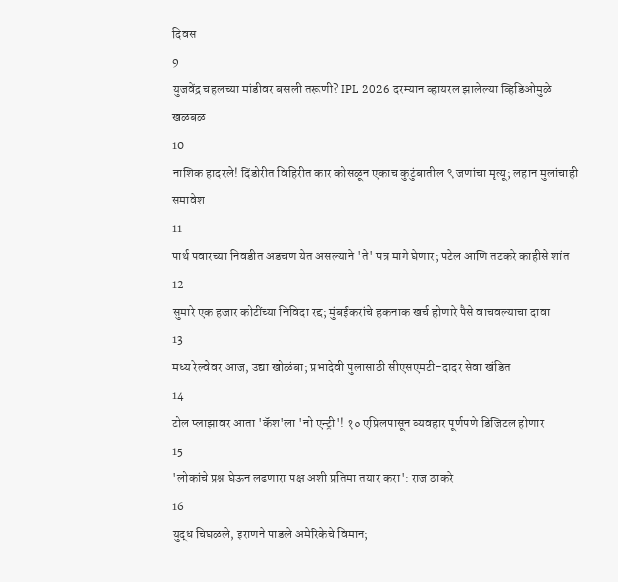दिवस
9
युजवेंद्र चहलच्या मांडीवर बसली तरूणी? IPL 2026 दरम्यान व्हायरल झालेल्या व्हिडिओमुळे खळबळ
10
नाशिक हादरले! दिंडोरीत विहिरीत कार कोसळून एकाच कुटुंबातील ९ जणांचा मृत्यू; लहान मुलांचाही समावेश
11
पार्थ पवारच्या निवडीत अडचण येत असल्याने 'ते' पत्र मागे घेणार; पटेल आणि तटकरे काहीसे शांत
12
सुमारे एक हजार कोटींच्या निविदा रद्द; मुंबईकरांचे हकनाक खर्च होणारे पैसे वाचवल्याचा दावा
13
मध्य रेल्वेवर आज, उद्या खोळंबा; प्रभादेवी पुलासाठी सीएसएमटी-दादर सेवा खंडित
14
टोल प्लाझावर आता 'कॅश'ला 'नो एन्ट्री'! १० एप्रिलपासून व्यवहार पूर्णपणे डिजिटल होणार
15
'लोकांचे प्रश्न घेऊन लढणारा पक्ष अशी प्रतिमा तयार करा': राज ठाकरे
16
युद्ध चिघळले, इराणने पाडले अमेरिकेचे विमान;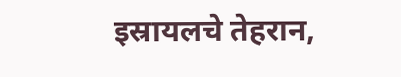इस्रायलचे तेहरान,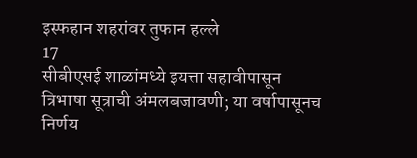इस्फहान शहरांवर तुफान हल्ले
17
सीबीएसई शाळांमध्ये इयत्ता सहावीपासून त्रिभाषा सूत्राची अंमलबजावणी; या वर्षापासूनच निर्णय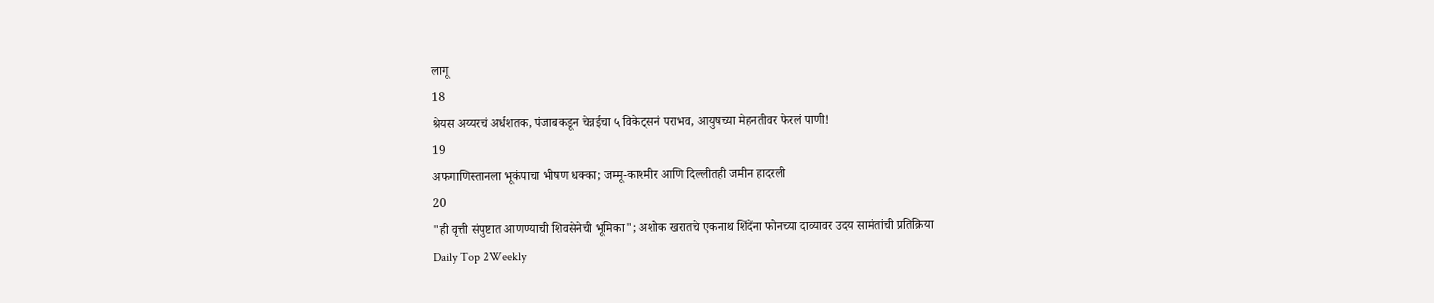लागू
18
श्रेयस अय्यरचं अर्धशतक, पंजाबकडून चेन्नईचा ५ विकेट्सनं पराभव, आयुषच्या मेहनतीवर फेरलं पाणी!
19
अफगाणिस्तानला भूकंपाचा भीषण धक्का; जम्मू-काश्मीर आणि दिल्लीतही जमीन हादरली
20
"ही वृत्ती संपुष्टात आणण्याची शिवसेनेची भूमिका"; अशोक खरातचे एकनाथ शिंदेंना फोनच्या दाव्यावर उदय सामंतांची प्रतिक्रिया
Daily Top 2Weekly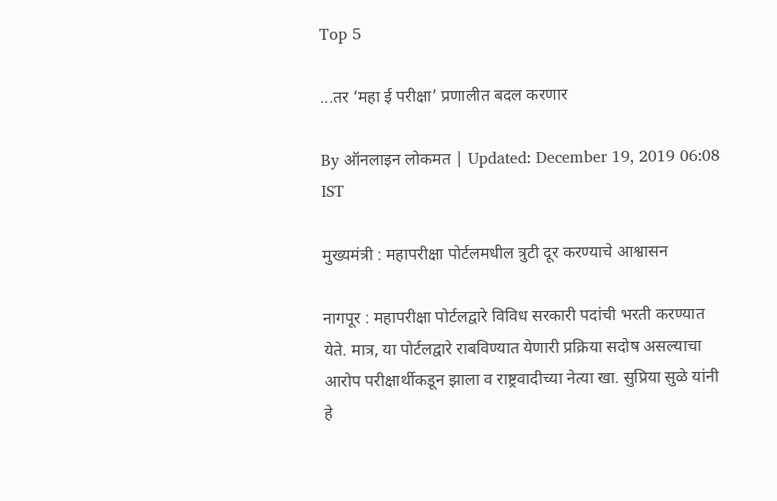Top 5

...तर ‘महा ई परीक्षा’ प्रणालीत बदल करणार

By ऑनलाइन लोकमत | Updated: December 19, 2019 06:08 IST

मुख्यमंत्री : महापरीक्षा पोर्टलमधील त्रुटी दूर करण्याचे आश्वासन

नागपूर : महापरीक्षा पोर्टलद्वारे विविध सरकारी पदांची भरती करण्यात येते. मात्र, या पोर्टलद्वारे राबविण्यात येणारी प्रक्रिया सदोष असल्याचा आरोप परीक्षार्थीकडून झाला व राष्ट्रवादीच्या नेत्या खा. सुप्रिया सुळे यांनी हे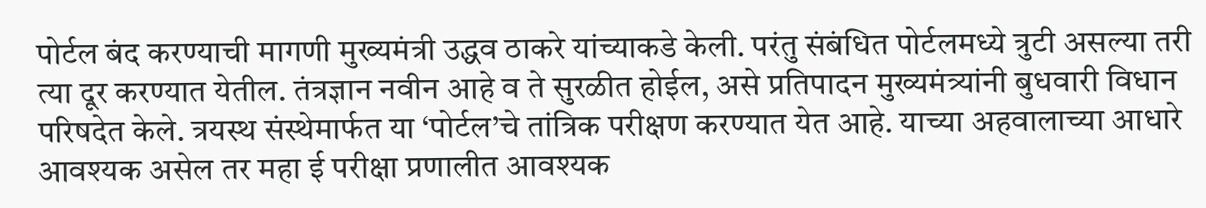पोर्टल बंद करण्याची मागणी मुख्यमंत्री उद्धव ठाकरे यांच्याकडे केली. परंतु संबंधित पोर्टलमध्ये त्रुटी असल्या तरी त्या दूर करण्यात येतील. तंत्रज्ञान नवीन आहे व ते सुरळीत होईल, असे प्रतिपादन मुख्यमंत्र्यांनी बुधवारी विधान परिषदेत केले. त्रयस्थ संस्थेमार्फत या ‘पोर्टल’चे तांत्रिक परीक्षण करण्यात येत आहे. याच्या अहवालाच्या आधारे आवश्यक असेल तर महा ई परीक्षा प्रणालीत आवश्यक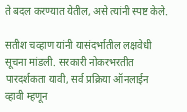ते बदल करण्यात येतील, असे त्यांनी स्पष्ट केले.

सतीश चव्हाण यांनी यासंदर्भातील लक्षवेधी सूचना मांडली. सरकारी नोकरभरतीत पारदर्शकता यावी, सर्व प्रक्रिया ऑनलाईन व्हावी म्हणून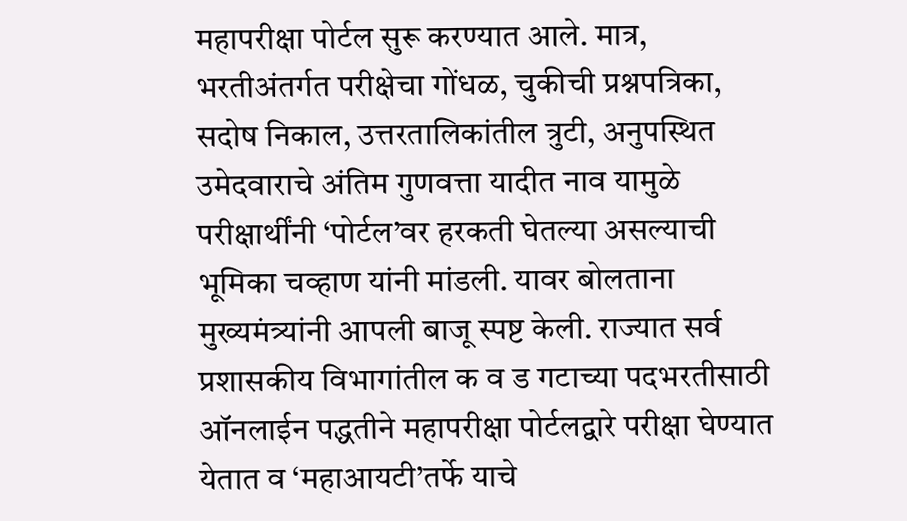महापरीक्षा पोर्टल सुरू करण्यात आले. मात्र, भरतीअंतर्गत परीक्षेचा गोंधळ, चुकीची प्रश्नपत्रिका, सदोष निकाल, उत्तरतालिकांतील त्रुटी, अनुपस्थित उमेदवाराचे अंतिम गुणवत्ता यादीत नाव यामुळे परीक्षार्थींनी ‘पोर्टल’वर हरकती घेतल्या असल्याची भूमिका चव्हाण यांनी मांडली. यावर बोलताना मुख्यमंत्र्यांनी आपली बाजू स्पष्ट केली. राज्यात सर्व प्रशासकीय विभागांतील क व ड गटाच्या पदभरतीसाठी ऑनलाईन पद्धतीने महापरीक्षा पोर्टलद्वारे परीक्षा घेण्यात येतात व ‘महाआयटी’तर्फे याचे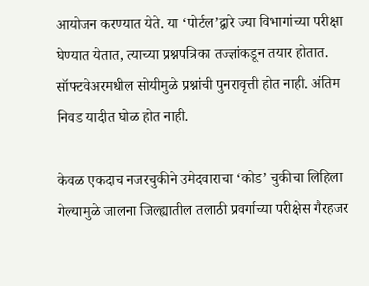आयोजन करण्यात येते. या ‘पोर्टल’द्वारे ज्या विभागांच्या परीक्षा घेण्यात येतात, त्याच्या प्रश्नपत्रिका तज्ज्ञांकडून तयार होतात. सॉफ्टवेअरमधील सोयीमुळे प्रश्नांची पुनरावृत्ती होत नाही. अंतिम निवड यादीत घोळ होत नाही.

केवळ एकदाच नजरचुकीने उमेदवाराचा ‘कोड’ चुकीचा लिहिला गेल्यामुळे जालना जिल्ह्यातील तलाठी प्रवर्गाच्या परीक्षेस गैरहजर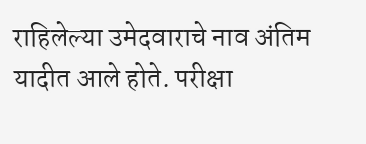राहिलेल्या उमेदवाराचे नाव अंतिम यादीत आले होते. परीक्षा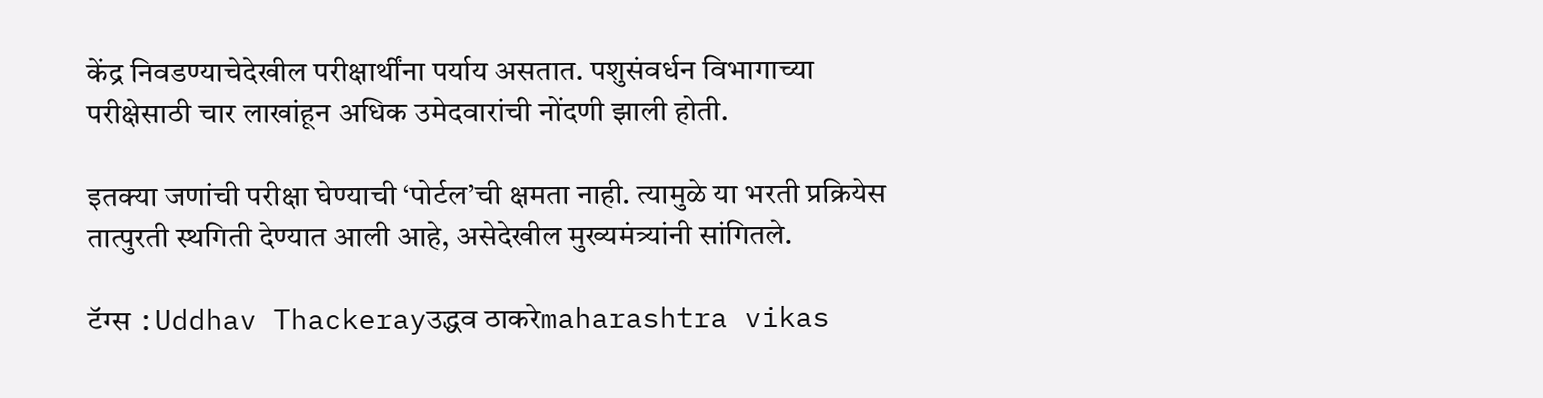केंद्र निवडण्याचेदेखील परीक्षार्थींना पर्याय असतात. पशुसंवर्धन विभागाच्या परीक्षेसाठी चार लाखांहून अधिक उमेदवारांची नोंदणी झाली होती.

इतक्या जणांची परीक्षा घेण्याची ‘पोर्टल’ची क्षमता नाही. त्यामुळे या भरती प्रक्रियेस तात्पुरती स्थगिती देण्यात आली आहे, असेदेखील मुख्यमंत्र्यांनी सांगितले.

टॅग्स :Uddhav Thackerayउद्धव ठाकरेmaharashtra vikas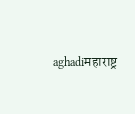aghadiमहाराष्ट्र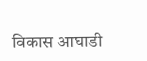विकास आघाडी